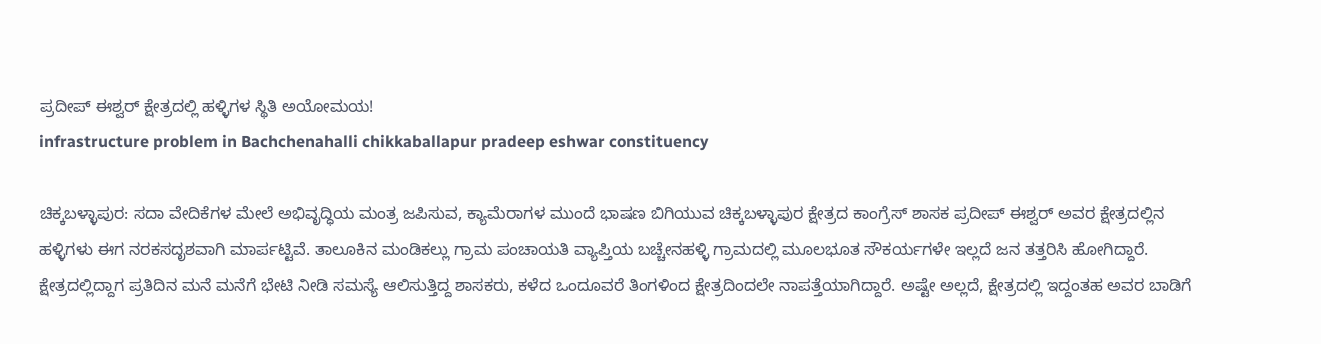ಪ್ರದೀಪ್ ಈಶ್ವರ್ ಕ್ಷೇತ್ರದಲ್ಲಿ ಹಳ್ಳಿಗಳ ಸ್ಥಿತಿ ಅಯೋಮಯ!
infrastructure problem in Bachchenahalli chikkaballapur pradeep eshwar constituency

ಚಿಕ್ಕಬಳ್ಳಾಪುರ: ಸದಾ ವೇದಿಕೆಗಳ ಮೇಲೆ ಅಭಿವೃದ್ಧಿಯ ಮಂತ್ರ ಜಪಿಸುವ, ಕ್ಯಾಮೆರಾಗಳ ಮುಂದೆ ಭಾಷಣ ಬಿಗಿಯುವ ಚಿಕ್ಕಬಳ್ಳಾಪುರ ಕ್ಷೇತ್ರದ ಕಾಂಗ್ರೆಸ್ ಶಾಸಕ ಪ್ರದೀಪ್ ಈಶ್ವರ್ ಅವರ ಕ್ಷೇತ್ರದಲ್ಲಿನ ಹಳ್ಳಿಗಳು ಈಗ ನರಕಸದೃಶವಾಗಿ ಮಾರ್ಪಟ್ಟಿವೆ. ತಾಲೂಕಿನ ಮಂಡಿಕಲ್ಲು ಗ್ರಾಮ ಪಂಚಾಯತಿ ವ್ಯಾಪ್ತಿಯ ಬಚ್ಚೇನಹಳ್ಳಿ ಗ್ರಾಮದಲ್ಲಿ ಮೂಲಭೂತ ಸೌಕರ್ಯಗಳೇ ಇಲ್ಲದೆ ಜನ ತತ್ತರಿಸಿ ಹೋಗಿದ್ದಾರೆ. ಕ್ಷೇತ್ರದಲ್ಲಿದ್ದಾಗ ಪ್ರತಿದಿನ ಮನೆ ಮನೆಗೆ ಭೇಟಿ ನೀಡಿ ಸಮಸ್ಯೆ ಆಲಿಸುತ್ತಿದ್ದ ಶಾಸಕರು, ಕಳೆದ ಒಂದೂವರೆ ತಿಂಗಳಿಂದ ಕ್ಷೇತ್ರದಿಂದಲೇ ನಾಪತ್ತೆಯಾಗಿದ್ದಾರೆ. ಅಷ್ಟೇ ಅಲ್ಲದೆ, ಕ್ಷೇತ್ರದಲ್ಲಿ ಇದ್ದಂತಹ ಅವರ ಬಾಡಿಗೆ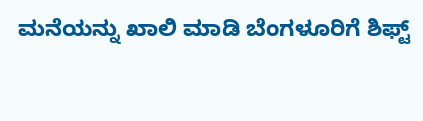ಮನೆಯನ್ನು ಖಾಲಿ ಮಾಡಿ ಬೆಂಗಳೂರಿಗೆ ಶಿಫ್ಟ್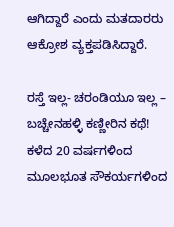ಆಗಿದ್ದಾರೆ ಎಂದು ಮತದಾರರು ಆಕ್ರೋಶ ವ್ಯಕ್ತಪಡಿಸಿದ್ದಾರೆ.

ರಸ್ತೆ ಇಲ್ಲ- ಚರಂಡಿಯೂ ಇಲ್ಲ – ಬಚ್ಚೇನಹಳ್ಳಿ ಕಣ್ಣೀರಿನ ಕಥೆ!
ಕಳೆದ 20 ವರ್ಷಗಳಿಂದ ಮೂಲಭೂತ ಸೌಕರ್ಯಗಳಿಂದ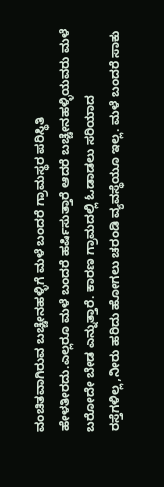ವಂಚಿತವಾಗಿರುವ ಬಚ್ಚೇನಹಳ್ಳಿಗೆ ಮಳೆ ಬಂದರೆ ಗ್ರಾಮಸ್ಥರ ಪರಿಸ್ಥಿತಿ ಹೇಳತೀರದು.ಎಲ್ಲರೂ ಮಳೆ ಬಂದರೆ ಹರ್ಷಿಸುತ್ತಾರೆ ಆದರೆ ಬಚ್ಚೇನಹಳ್ಳಿಯವರು ಮಳೆ ಬರೋದೇ ಬೇಡ ಎನ್ನುತ್ತಾರೆ. ಕಾರಣ ಗ್ರಾಮದಲ್ಲಿ ಓಡಾಡಲು ಸರಿಯಾದ ರಸ್ತೆಗಳಿಲ್ಲ,ನೀರು ಹರಿದು ಹೋಗಲು ಚರಂಡಿ ವ್ಯವಸ್ಥೆಯೂ ಇಲ್ಲ. ಮಳೆ ಬಂದರೆ ಸಾಕು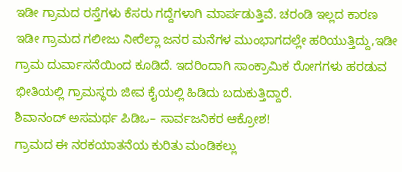ಇಡೀ ಗ್ರಾಮದ ರಸ್ತೆಗಳು ಕೆಸರು ಗದ್ದೆಗಳಾಗಿ ಮಾರ್ಪಡುತ್ತಿವೆ. ಚರಂಡಿ ಇಲ್ಲದ ಕಾರಣ ಇಡೀ ಗ್ರಾಮದ ಗಲೀಜು ನೀರೆಲ್ಲಾ ಜನರ ಮನೆಗಳ ಮುಂಭಾಗದಲ್ಲೇ ಹರಿಯುತ್ತಿದ್ದು,ಇಡೀ ಗ್ರಾಮ ದುರ್ವಾಸನೆಯಿಂದ ಕೂಡಿದೆ. ಇದರಿಂದಾಗಿ ಸಾಂಕ್ರಾಮಿಕ ರೋಗಗಳು ಹರಡುವ ಭೀತಿಯಲ್ಲಿ ಗ್ರಾಮಸ್ಥರು ಜೀವ ಕೈಯಲ್ಲಿ ಹಿಡಿದು ಬದುಕುತ್ತಿದ್ದಾರೆ.
ಶಿವಾನಂದ್ ಅಸಮರ್ಥ ಪಿಡಿಒ– ಸಾರ್ವಜನಿಕರ ಆಕ್ರೋಶ!
ಗ್ರಾಮದ ಈ ನರಕಯಾತನೆಯ ಕುರಿತು ಮಂಡಿಕಲ್ಲು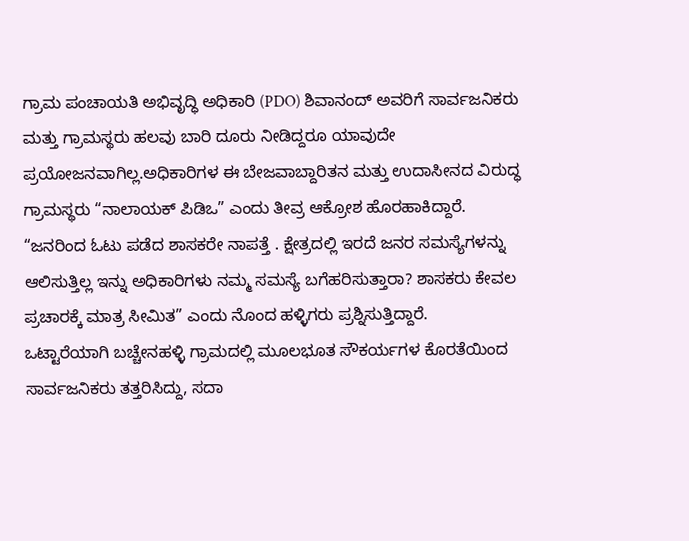ಗ್ರಾಮ ಪಂಚಾಯತಿ ಅಭಿವೃದ್ಧಿ ಅಧಿಕಾರಿ (PDO) ಶಿವಾನಂದ್ ಅವರಿಗೆ ಸಾರ್ವಜನಿಕರು ಮತ್ತು ಗ್ರಾಮಸ್ಥರು ಹಲವು ಬಾರಿ ದೂರು ನೀಡಿದ್ದರೂ ಯಾವುದೇ ಪ್ರಯೋಜನವಾಗಿಲ್ಲ.ಅಧಿಕಾರಿಗಳ ಈ ಬೇಜವಾಬ್ದಾರಿತನ ಮತ್ತು ಉದಾಸೀನದ ವಿರುದ್ಧ ಗ್ರಾಮಸ್ಥರು “ನಾಲಾಯಕ್ ಪಿಡಿಒ” ಎಂದು ತೀವ್ರ ಆಕ್ರೋಶ ಹೊರಹಾಕಿದ್ದಾರೆ.
“ಜನರಿಂದ ಓಟು ಪಡೆದ ಶಾಸಕರೇ ನಾಪತ್ತೆ . ಕ್ಷೇತ್ರದಲ್ಲಿ ಇರದೆ ಜನರ ಸಮಸ್ಯೆಗಳನ್ನು ಆಲಿಸುತ್ತಿಲ್ಲ ಇನ್ನು ಅಧಿಕಾರಿಗಳು ನಮ್ಮ ಸಮಸ್ಯೆ ಬಗೆಹರಿಸುತ್ತಾರಾ? ಶಾಸಕರು ಕೇವಲ ಪ್ರಚಾರಕ್ಕೆ ಮಾತ್ರ ಸೀಮಿತ” ಎಂದು ನೊಂದ ಹಳ್ಳಿಗರು ಪ್ರಶ್ನಿಸುತ್ತಿದ್ದಾರೆ.
ಒಟ್ಟಾರೆಯಾಗಿ ಬಚ್ಚೇನಹಳ್ಳಿ ಗ್ರಾಮದಲ್ಲಿ ಮೂಲಭೂತ ಸೌಕರ್ಯಗಳ ಕೊರತೆಯಿಂದ ಸಾರ್ವಜನಿಕರು ತತ್ತರಿಸಿದ್ದು, ಸದಾ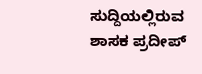ಸುದ್ದಿಯಲ್ಲಿರುವ ಶಾಸಕ ಪ್ರದೀಪ್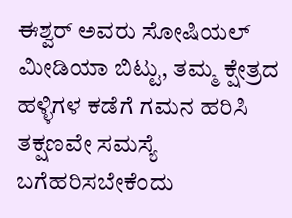ಈಶ್ವರ್ ಅವರು ಸೋಷಿಯಲ್ ಮೀಡಿಯಾ ಬಿಟ್ಟು, ತಮ್ಮ ಕ್ಷೇತ್ರದ ಹಳ್ಳಿಗಳ ಕಡೆಗೆ ಗಮನ ಹರಿಸಿ ತಕ್ಷಣವೇ ಸಮಸ್ಯೆ ಬಗೆಹರಿಸಬೇಕೆಂದು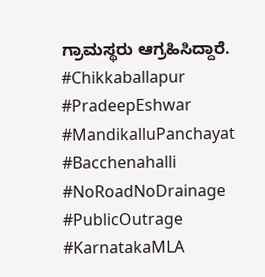ಗ್ರಾಮಸ್ಥರು ಆಗ್ರಹಿಸಿದ್ದಾರೆ.
#Chikkaballapur #PradeepEshwar #MandikalluPanchayat #Bacchenahalli #NoRoadNoDrainage #PublicOutrage #KarnatakaMLA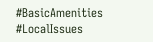#BasicAmenities #LocalIssues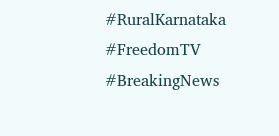#RuralKarnataka #FreedomTV #BreakingNews